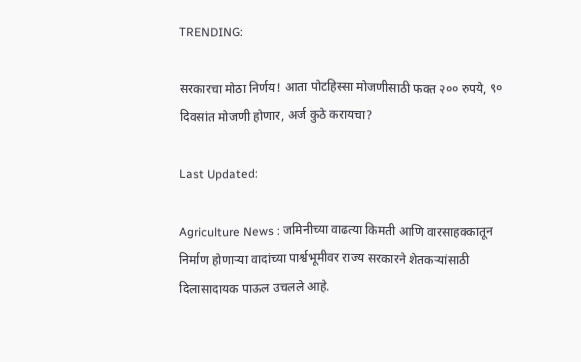TRENDING:

सरकारचा मोठा निर्णय! आता पोटहिस्सा मोजणीसाठी फक्त २०० रुपये, ९० दिवसांत मोजणी होणार, अर्ज कुठे करायचा?

Last Updated:

Agriculture News : जमिनीच्या वाढत्या किमती आणि वारसाहक्कातून निर्माण होणाऱ्या वादांच्या पार्श्वभूमीवर राज्य सरकारने शेतकऱ्यांसाठी दिलासादायक पाऊल उचलले आहे.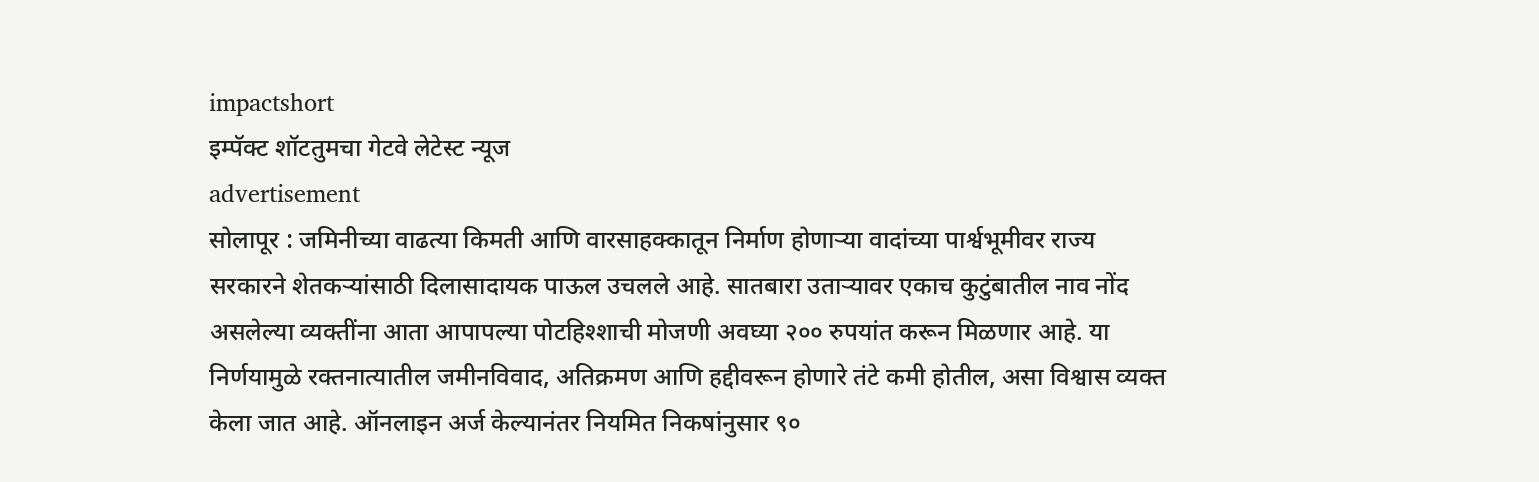impactshort
इम्पॅक्ट शॉटतुमचा गेटवे लेटेस्ट न्यूज
advertisement
सोलापूर : जमिनीच्या वाढत्या किमती आणि वारसाहक्कातून निर्माण होणाऱ्या वादांच्या पार्श्वभूमीवर राज्य सरकारने शेतकऱ्यांसाठी दिलासादायक पाऊल उचलले आहे. सातबारा उताऱ्यावर एकाच कुटुंबातील नाव नोंद असलेल्या व्यक्तींना आता आपापल्या पोटहिश्शाची मोजणी अवघ्या २०० रुपयांत करून मिळणार आहे. या निर्णयामुळे रक्तनात्यातील जमीनविवाद, अतिक्रमण आणि हद्दीवरून होणारे तंटे कमी होतील, असा विश्वास व्यक्त केला जात आहे. ऑनलाइन अर्ज केल्यानंतर नियमित निकषांनुसार ९०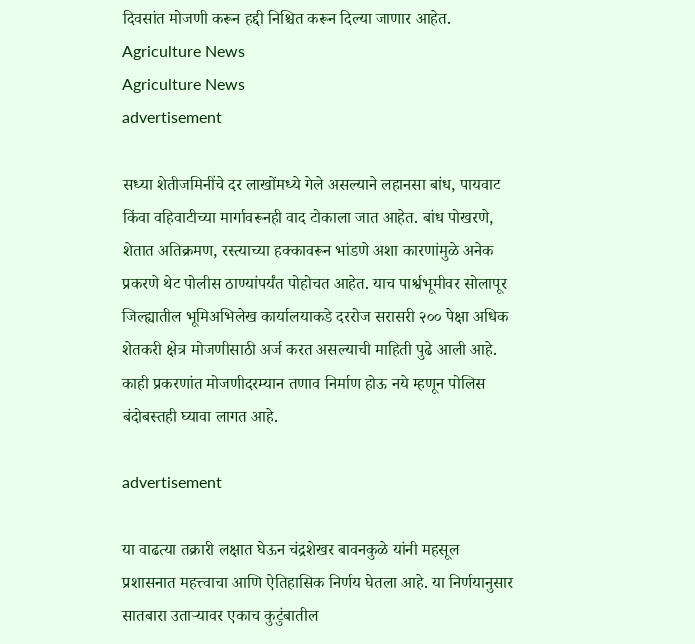दिवसांत मोजणी करून हद्दी निश्चित करून दिल्या जाणार आहेत.
Agriculture News
Agriculture News
advertisement

सध्या शेतीजमिनींचे दर लाखोंमध्ये गेले असल्याने लहानसा बांध, पायवाट किंवा वहिवाटीच्या मार्गावरूनही वाद टोकाला जात आहेत. बांध पोखरणे, शेतात अतिक्रमण, रस्त्याच्या हक्कावरून भांडणे अशा कारणांमुळे अनेक प्रकरणे थेट पोलीस ठाण्यांपर्यंत पोहोचत आहेत. याच पार्श्वभूमीवर सोलापूर जिल्ह्यातील भूमिअभिलेख कार्यालयाकडे दररोज सरासरी २०० पेक्षा अधिक शेतकरी क्षेत्र मोजणीसाठी अर्ज करत असल्याची माहिती पुढे आली आहे. काही प्रकरणांत मोजणीदरम्यान तणाव निर्माण होऊ नये म्हणून पोलिस बंदोबस्तही घ्यावा लागत आहे.

advertisement

या वाढत्या तक्रारी लक्षात घेऊन चंद्रशेखर बावनकुळे यांनी महसूल प्रशासनात महत्त्वाचा आणि ऐतिहासिक निर्णय घेतला आहे. या निर्णयानुसार सातबारा उताऱ्यावर एकाच कुटुंबातील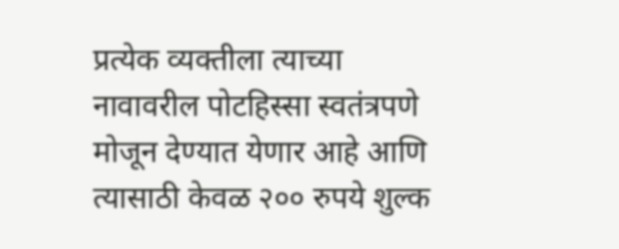प्रत्येक व्यक्तीला त्याच्या नावावरील पोटहिस्सा स्वतंत्रपणे मोजून देण्यात येणार आहे आणि त्यासाठी केवळ २०० रुपये शुल्क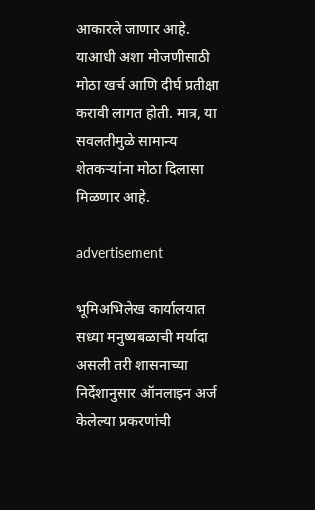आकारले जाणार आहे. याआधी अशा मोजणीसाठी मोठा खर्च आणि दीर्घ प्रतीक्षा करावी लागत होती. मात्र, या सवलतीमुळे सामान्य शेतकऱ्यांना मोठा दिलासा मिळणार आहे.

advertisement

भूमिअभिलेख कार्यालयात सध्या मनुष्यबळाची मर्यादा असली तरी शासनाच्या निर्देशानुसार ऑनलाइन अर्ज केलेल्या प्रकरणांची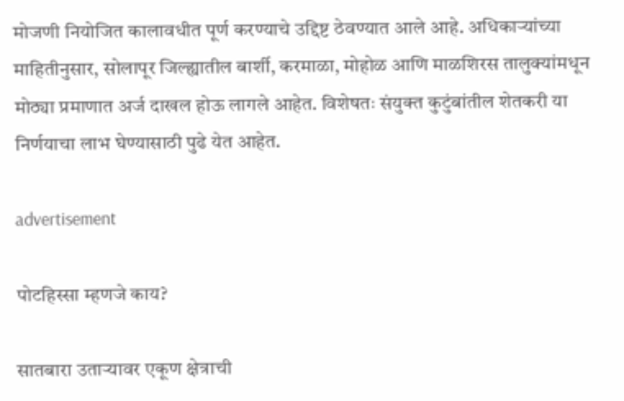मोजणी नियोजित कालावधीत पूर्ण करण्याचे उद्दिष्ट ठेवण्यात आले आहे. अधिकाऱ्यांच्या माहितीनुसार, सोलापूर जिल्ह्यातील बार्शी, करमाळा, मोहोळ आणि माळशिरस तालुक्यांमधून मोठ्या प्रमाणात अर्ज दाखल होऊ लागले आहेत. विशेषतः संयुक्त कुटुंबांतील शेतकरी या निर्णयाचा लाभ घेण्यासाठी पुढे येत आहेत.

advertisement

पोटहिस्सा म्हणजे काय?

सातबारा उताऱ्यावर एकूण क्षेत्राची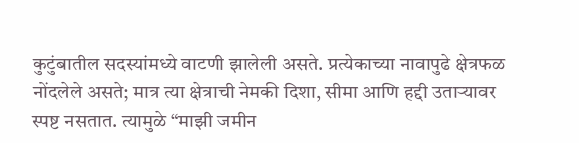कुटुंबातील सदस्यांमध्ये वाटणी झालेली असते. प्रत्येकाच्या नावापुढे क्षेत्रफळ नोंदलेले असते; मात्र त्या क्षेत्राची नेमकी दिशा, सीमा आणि हद्दी उताऱ्यावर स्पष्ट नसतात. त्यामुळे “माझी जमीन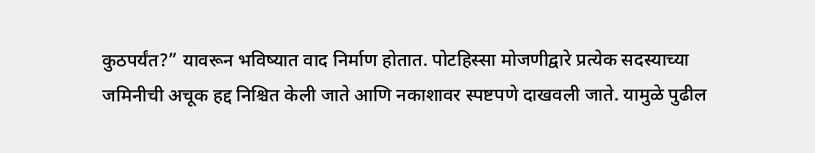कुठपर्यंत?” यावरून भविष्यात वाद निर्माण होतात. पोटहिस्सा मोजणीद्वारे प्रत्येक सदस्याच्या जमिनीची अचूक हद्द निश्चित केली जाते आणि नकाशावर स्पष्टपणे दाखवली जाते. यामुळे पुढील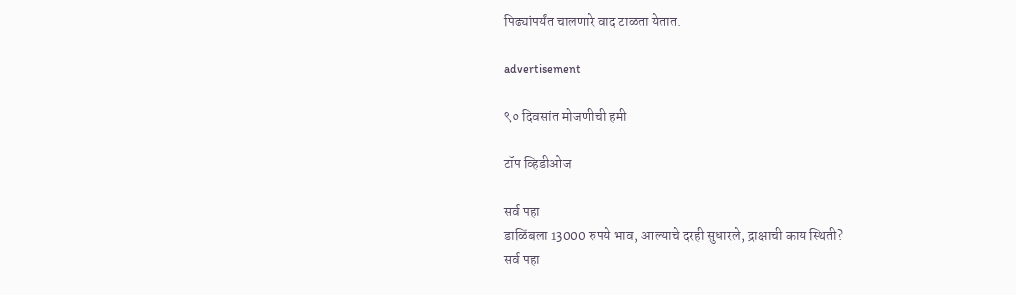पिढ्यांपर्यंत चालणारे वाद टाळता येतात.

advertisement

९० दिवसांत मोजणीची हमी

टॉप व्हिडीओज

सर्व पहा
डाळिंबला 13000 रुपये भाव, आल्याचे दरही सुधारले, द्राक्षाची काय स्थिती?
सर्व पहा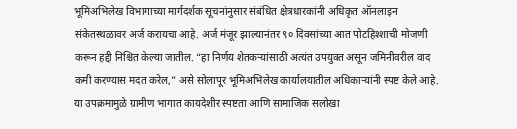भूमिअभिलेख विभागाच्या मार्गदर्शक सूचनांनुसार संबंधित क्षेत्रधारकांनी अधिकृत ऑनलाइन संकेतस्थळावर अर्ज करायचा आहे. अर्ज मंजूर झाल्यानंतर ९० दिवसांच्या आत पोटहिश्शाची मोजणी करून हद्दी निश्चित केल्या जातील. “हा निर्णय शेतकऱ्यांसाठी अत्यंत उपयुक्त असून जमिनीवरील वाद कमी करण्यास मदत करेल,” असे सोलापूर भूमिअभिलेख कार्यालयातील अधिकाऱ्यांनी स्पष्ट केले आहे. या उपक्रमामुळे ग्रामीण भागात कायदेशीर स्पष्टता आणि सामाजिक सलोखा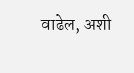वाढेल, अशी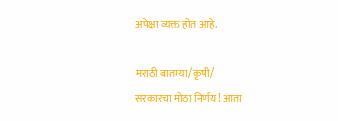अपेक्षा व्यक्त होत आहे.

मराठी बातम्या/कृषी/
सरकारचा मोठा निर्णय! आता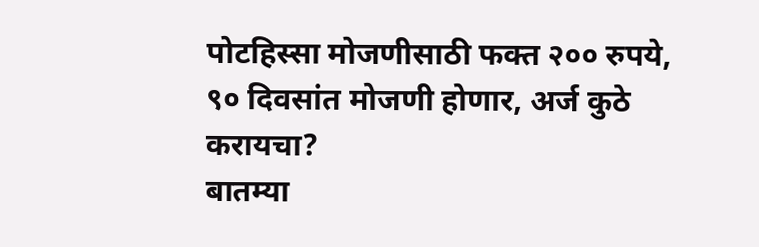पोटहिस्सा मोजणीसाठी फक्त २०० रुपये, ९० दिवसांत मोजणी होणार, अर्ज कुठे करायचा?
बातम्या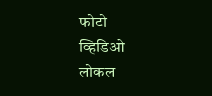फोटो
व्हिडिओ
लोकल